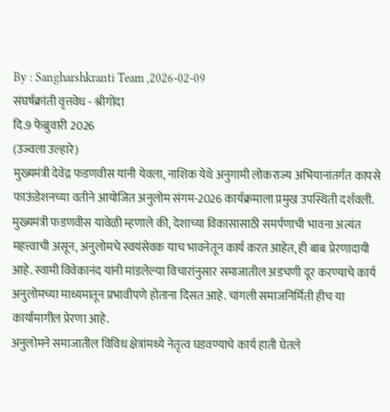By : Sangharshkranti Team ,2026-02-09
संघर्षक्रांती वृत्तवेध - श्रीगोंदा
दि.9 फेब्रुवारी 2026
(उज्वला उल्हारे)
मुख्यमंत्री देवेंद्र फडणवीस यांनी येवला, नाशिक येथे अनुगामी लोकराज्य अभियानांतर्गत कापसे फाऊंडेशनच्या वतीने आयोजित अनुलोम संगम-2026 कार्यक्रमाला प्रमुख उपस्थिती दर्शवली.
मुख्यमंत्री फडणवीस यावेळी म्हणाले की, देशाच्या विकासासाठी समर्पणाची भावना अत्यंत महत्त्वाची असून, अनुलोमचे स्वयंसेवक याच भावनेतून कार्य करत आहेत, ही बाब प्रेरणादायी आहे. स्वामी विवेकानंद यांनी मांडलेल्या विचारांनुसार समाजातील अडचणी दूर करण्याचे कार्य अनुलोमच्या माध्यमातून प्रभावीपणे होताना दिसत आहे. चांगली समाजनिर्मिती हीच या कार्यामागील प्रेरणा आहे.
अनुलोमने समाजातील विविध क्षेत्रांमध्ये नेतृत्व घडवण्याचे कार्य हाती घेतले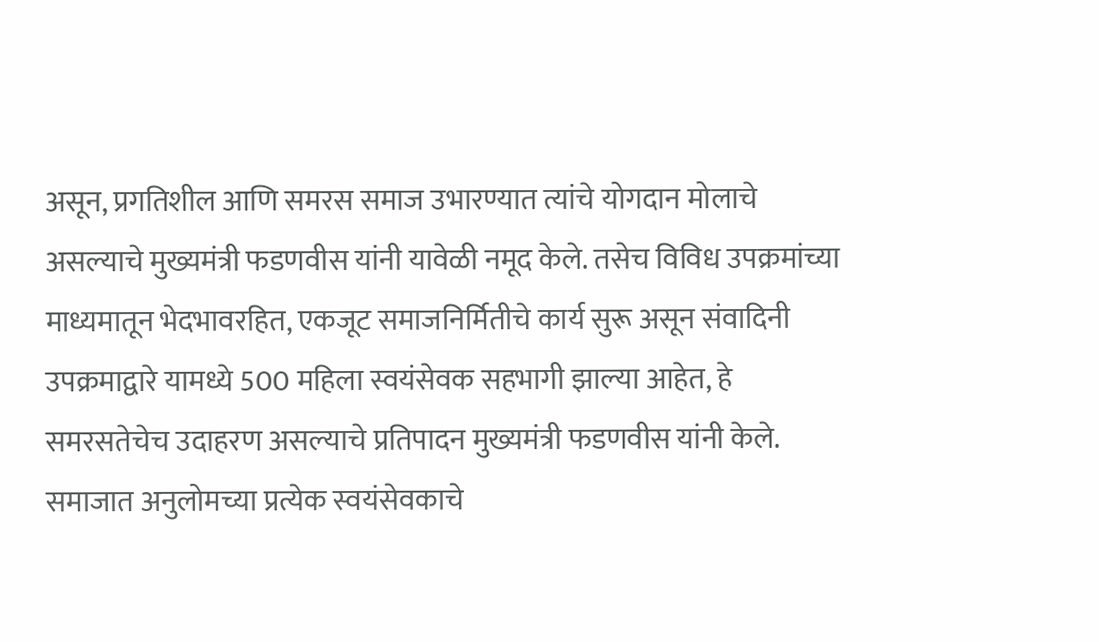असून, प्रगतिशील आणि समरस समाज उभारण्यात त्यांचे योगदान मोलाचे असल्याचे मुख्यमंत्री फडणवीस यांनी यावेळी नमूद केले. तसेच विविध उपक्रमांच्या माध्यमातून भेदभावरहित, एकजूट समाजनिर्मितीचे कार्य सुरू असून संवादिनी उपक्रमाद्वारे यामध्ये 500 महिला स्वयंसेवक सहभागी झाल्या आहेत, हे समरसतेचेच उदाहरण असल्याचे प्रतिपादन मुख्यमंत्री फडणवीस यांनी केले.
समाजात अनुलोमच्या प्रत्येक स्वयंसेवकाचे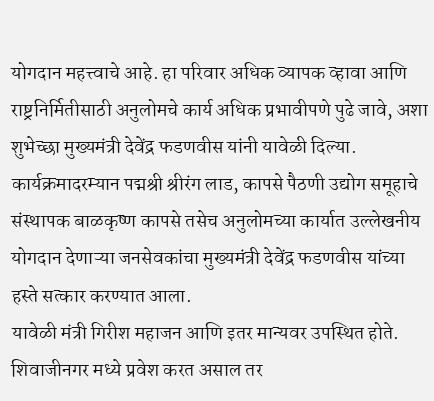योगदान महत्त्वाचे आहे. हा परिवार अधिक व्यापक व्हावा आणि राष्ट्रनिर्मितीसाठी अनुलोमचे कार्य अधिक प्रभावीपणे पुढे जावे, अशा शुभेच्छा मुख्यमंत्री देवेंद्र फडणवीस यांनी यावेळी दिल्या.
कार्यक्रमादरम्यान पद्मश्री श्रीरंग लाड, कापसे पैठणी उद्योग समूहाचे संस्थापक बाळकृष्ण कापसे तसेच अनुलोमच्या कार्यात उल्लेखनीय योगदान देणाऱ्या जनसेवकांचा मुख्यमंत्री देवेंद्र फडणवीस यांच्या हस्ते सत्कार करण्यात आला.
यावेळी मंत्री गिरीश महाजन आणि इतर मान्यवर उपस्थित होते.
शिवाजीनगर मध्ये प्रवेश करत असाल तर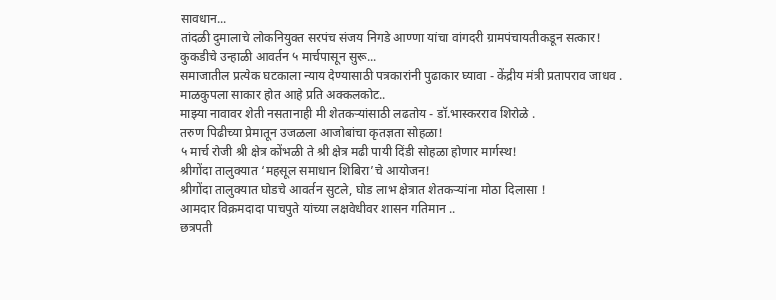सावधान...
तांदळी दुमालाचे लोकनियुक्त सरपंच संजय निगडे आण्णा यांचा वांगदरी ग्रामपंचायतीकडून सत्कार!
कुकडीचे उन्हाळी आवर्तन ५ मार्चपासून सुरू...
समाजातील प्रत्येक घटकाला न्याय देण्यासाठी पत्रकारांनी पुढाकार घ्यावा - केंद्रीय मंत्री प्रतापराव जाधव .
माळकुपला साकार होत आहे प्रति अक्कलकोट..
माझ्या नावावर शेती नसतानाही मी शेतकऱ्यांसाठी लढतोय - डॉ.भास्करराव शिरोळे .
तरुण पिढीच्या प्रेमातून उजळला आजोबांचा कृतज्ञता सोहळा!
५ मार्च रोजी श्री क्षेत्र कोंभळी ते श्री क्षेत्र मढी पायी दिंडी सोहळा होणार मार्गस्थ!
श्रीगोंदा तालुक्यात ‘महसूल समाधान शिबिरा’चे आयोजन!
श्रीगोंदा तालुक्यात घोडचे आवर्तन सुटले, घोड लाभ क्षेत्रात शेतकऱ्यांना मोठा दिलासा !
आमदार विक्रमदादा पाचपुते यांच्या लक्षवेधीवर शासन गतिमान ..
छत्रपती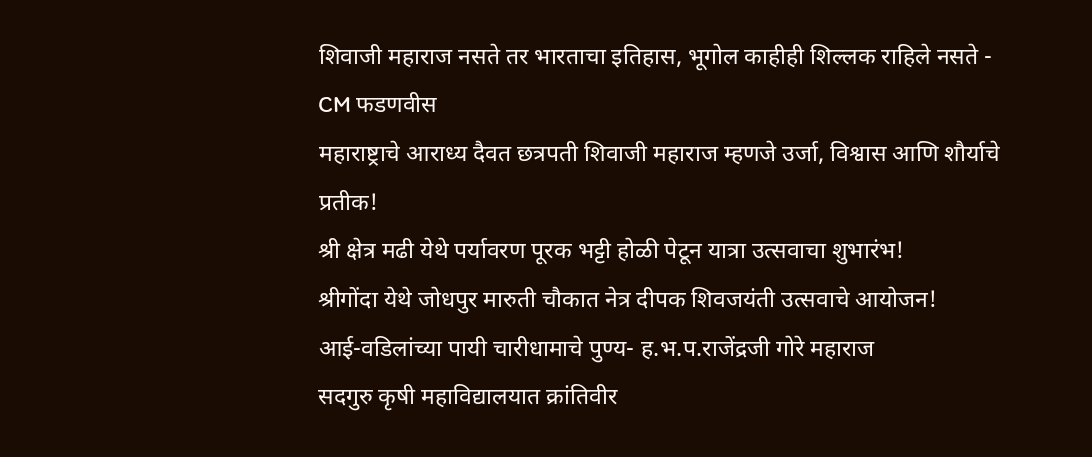शिवाजी महाराज नसते तर भारताचा इतिहास, भूगोल काहीही शिल्लक राहिले नसते - CM फडणवीस
महाराष्ट्राचे आराध्य दैवत छत्रपती शिवाजी महाराज म्हणजे उर्जा, विश्वास आणि शौर्याचे प्रतीक!
श्री क्षेत्र मढी येथे पर्यावरण पूरक भट्टी होळी पेटून यात्रा उत्सवाचा शुभारंभ!
श्रीगोंदा येथे जोधपुर मारुती चौकात नेत्र दीपक शिवजयंती उत्सवाचे आयोजन!
आई-वडिलांच्या पायी चारीधामाचे पुण्य- ह.भ.प.राजेंद्रजी गोरे महाराज
सदगुरु कृषी महाविद्यालयात क्रांतिवीर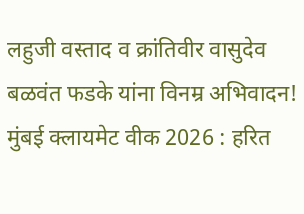लहुजी वस्ताद व क्रांतिवीर वासुदेव बळवंत फडके यांना विनम्र अभिवादन!
मुंबई क्लायमेट वीक 2026 : हरित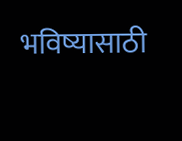भविष्यासाठी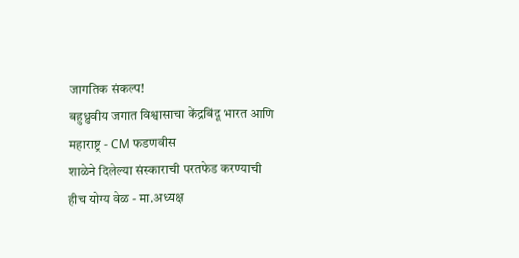जागतिक संकल्प!
बहुध्रुवीय जगात विश्वासाचा केंद्रबिंदू भारत आणि महाराष्ट्र - CM फडणवीस
शाळेने दिलेल्या संस्काराची परतफेड करण्याची हीच योग्य वेळ - मा.अध्यक्ष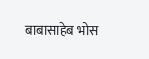बाबासाहेब भोस